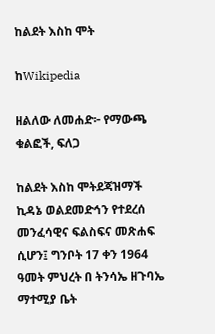ከልደት እስከ ሞት

ከWikipedia

ዘልለው ለመሐድ፦ የማውጫ ቁልፎች, ፍለጋ

ከልደት እስከ ሞትደጃዝማች ኪዳኔ ወልደመድኅን የተደረሰ መንፈሳዊና ፍልስፍና መጽሐፍ ሲሆን፤ ግንቦት 17 ቀን 1964 ዓመት ምህረት በ ትንሳኤ ዘጉባኤ ማተሚያ ቤት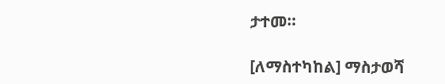ታተመ።

[ለማስተካከል] ማስታወሻ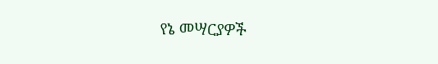የኔ መሣርያዎች